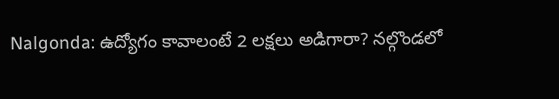Nalgonda: ఉద్యోగం కావాలంటే 2 లక్షలు అడిగారా? నల్గొండలో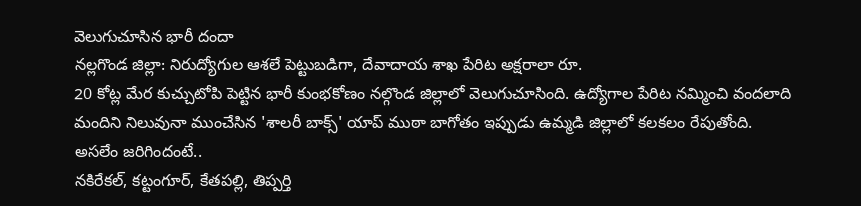వెలుగుచూసిన భారీ దందా
నల్లగొండ జిల్లా: నిరుద్యోగుల ఆశలే పెట్టుబడిగా, దేవాదాయ శాఖ పేరిట అక్షరాలా రూ.
20 కోట్ల మేర కుచ్చుటోపి పెట్టిన భారీ కుంభకోణం నల్గొండ జిల్లాలో వెలుగుచూసింది. ఉద్యోగాల పేరిట నమ్మించి వందలాది మందిని నిలువునా ముంచేసిన 'శాలరీ బాక్స్' యాప్ ముఠా బాగోతం ఇప్పుడు ఉమ్మడి జిల్లాలో కలకలం రేపుతోంది.
అసలేం జరిగిందంటే..
నకిరేకల్, కట్టంగూర్, కేతపల్లి, తిప్పర్తి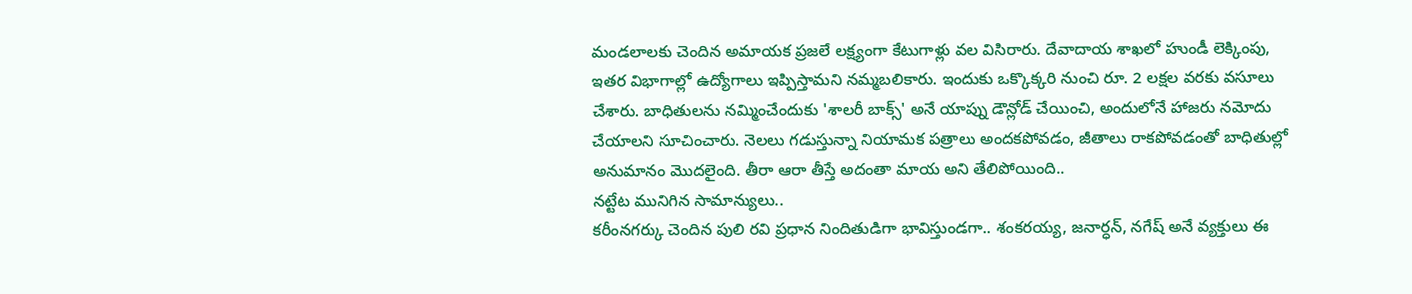మండలాలకు చెందిన అమాయక ప్రజలే లక్ష్యంగా కేటుగాళ్లు వల విసిరారు. దేవాదాయ శాఖలో హుండీ లెక్కింపు, ఇతర విభాగాల్లో ఉద్యోగాలు ఇప్పిస్తామని నమ్మబలికారు. ఇందుకు ఒక్కొక్కరి నుంచి రూ. 2 లక్షల వరకు వసూలు చేశారు. బాధితులను నమ్మించేందుకు 'శాలరీ బాక్స్' అనే యాప్ను డౌన్లోడ్ చేయించి, అందులోనే హాజరు నమోదు చేయాలని సూచించారు. నెలలు గడుస్తున్నా నియామక పత్రాలు అందకపోవడం, జీతాలు రాకపోవడంతో బాధితుల్లో అనుమానం మొదలైంది. తీరా ఆరా తీస్తే అదంతా మాయ అని తేలిపోయింది..
నట్టేట మునిగిన సామాన్యులు..
కరీంనగర్కు చెందిన పులి రవి ప్రధాన నిందితుడిగా భావిస్తుండగా.. శంకరయ్య, జనార్ధన్, నగేష్ అనే వ్యక్తులు ఈ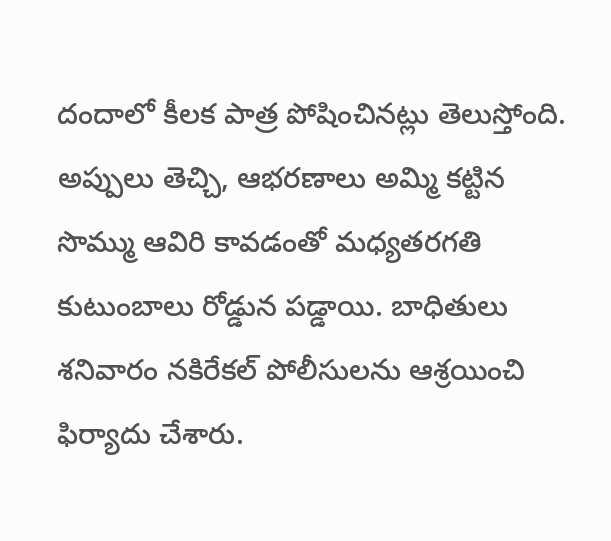దందాలో కీలక పాత్ర పోషించినట్లు తెలుస్తోంది. అప్పులు తెచ్చి, ఆభరణాలు అమ్మి కట్టిన సొమ్ము ఆవిరి కావడంతో మధ్యతరగతి కుటుంబాలు రోడ్డున పడ్డాయి. బాధితులు శనివారం నకిరేకల్ పోలీసులను ఆశ్రయించి ఫిర్యాదు చేశారు.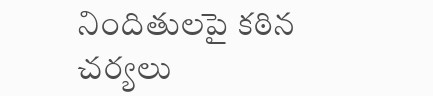నిందితులపై కఠిన చర్యలు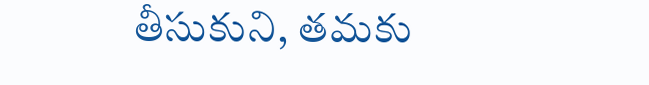తీసుకుని, తమకు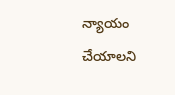న్యాయం చేయాలని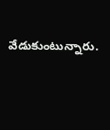వేడుకుంటున్నారు.